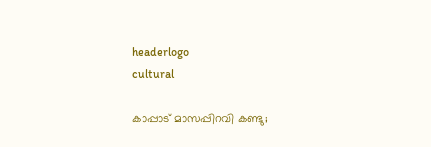headerlogo
cultural

കാപ്പാട് മാസപ്പിറവി കണ്ടു;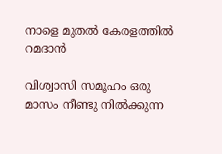നാളെ മുതൽ കേരളത്തിൽ റമദാൻ

വിശ്വാസി സമൂഹം ഒരു മാസം നീണ്ടു നിൽക്കുന്ന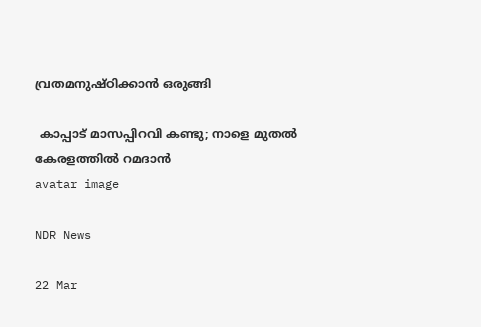വ്രതമനുഷ്ഠിക്കാൻ ഒരുങ്ങി

 കാപ്പാട് മാസപ്പിറവി കണ്ടു; നാളെ മുതൽ കേരളത്തിൽ റമദാൻ
avatar image

NDR News

22 Mar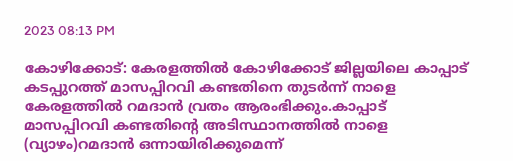2023 08:13 PM

കോഴിക്കോട്: കേരളത്തിൽ കോഴിക്കോട് ജില്ലയിലെ കാപ്പാട് കടപ്പുറത്ത് മാസപ്പിറവി കണ്ടതിനെ തുടർന്ന് നാളെ കേരളത്തിൽ റമദാൻ വ്രതം ആരംഭിക്കും.കാപ്പാട് മാസപ്പിറവി കണ്ടതിന്റെ അടിസ്ഥാനത്തിൽ നാളെ (വ്യാഴം)റമദാൻ ഒന്നായിരിക്കുമെന്ന്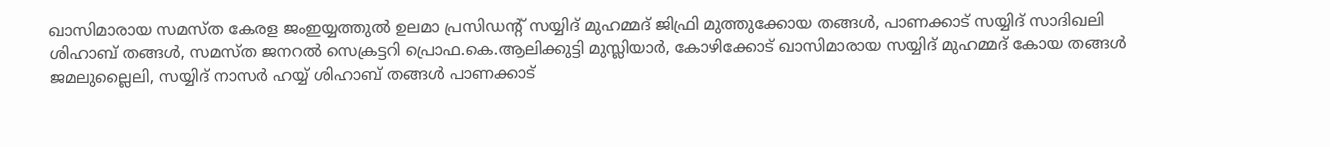ഖാസിമാരായ സമസ്ത കേരള ജംഇയ്യത്തുൽ ഉലമാ പ്രസിഡന്റ് സയ്യിദ് മുഹമ്മദ് ജിഫ്രി മുത്തുക്കോയ തങ്ങൾ, പാണക്കാട് സയ്യിദ് സാദിഖലി ശിഹാബ് തങ്ങൾ, സമസ്ത ജനറൽ സെക്രട്ടറി പ്രൊഫ.കെ.ആലിക്കുട്ടി മുസ്ലിയാർ, കോഴിക്കോട് ഖാസിമാരായ സയ്യിദ് മുഹമ്മദ് കോയ തങ്ങൾ ജമലുല്ലൈലി, സയ്യിദ് നാസർ ഹയ്യ് ശിഹാബ് തങ്ങൾ പാണക്കാട്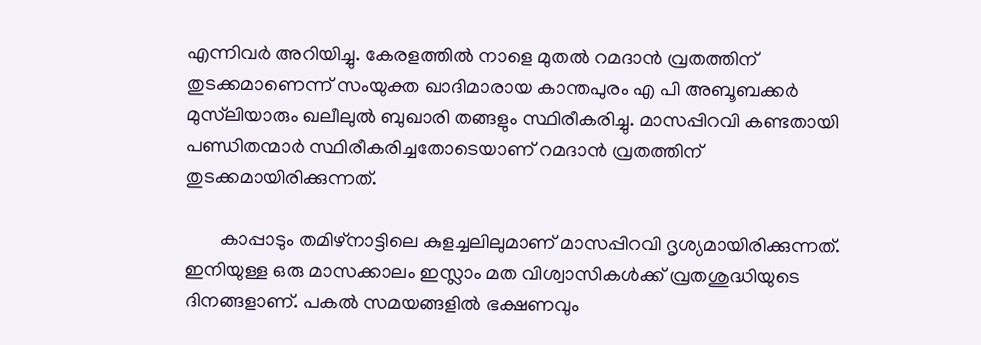എന്നിവർ അറിയിച്ചു. കേരളത്തിൽ നാളെ മുതൽ റമദാൻ വ്രതത്തിന് തുടക്കമാണെന്ന് സംയുക്ത ഖാദിമാരായ കാന്തപുരം എ പി അബൂബക്കർ മുസ്‌ലിയാരും ഖലീലുൽ ബുഖാരി തങ്ങളും സ്ഥിരീകരിച്ചു. മാസപ്പിറവി കണ്ടതായി പണ്ഡിതന്മാർ സ്ഥിരീകരിച്ചതോടെയാണ് റമദാൻ വ്രതത്തിന്‌ തുടക്കമായിരിക്കുന്നത്.

       കാപ്പാടും തമിഴ്‌നാട്ടിലെ കുളച്ചലിലുമാണ് മാസപ്പിറവി ദൃശ്യമായിരിക്കുന്നത്. ഇനിയുള്ള ഒരു മാസക്കാലം ഇസ്ലാം മത വിശ്വാസികൾക്ക് വ്രതശുദ്ധിയുടെ ദിനങ്ങളാണ്. പകൽ സമയങ്ങളിൽ ഭക്ഷണവും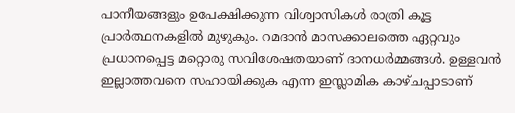പാനീയങ്ങളും ഉപേക്ഷിക്കുന്ന വിശ്വാസികൾ രാത്രി കൂട്ട പ്രാർത്ഥനകളിൽ മുഴുകും. റമദാൻ മാസക്കാലത്തെ ഏറ്റവും പ്രധാനപ്പെട്ട മറ്റൊരു സവിശേഷതയാണ് ദാനധർമ്മങ്ങൾ. ഉള്ളവൻ ഇല്ലാത്തവനെ സഹായിക്കുക എന്ന ഇസ്ലാമിക കാഴ്ചപ്പാടാണ്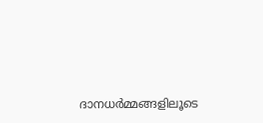ദാനധർമ്മങ്ങളിലൂടെ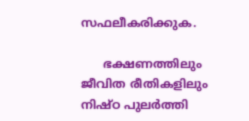സഫലീകരിക്കുക.

      ഭക്ഷണത്തിലും ജീവിത രീതികളിലും നിഷ്ഠ പുലർത്തി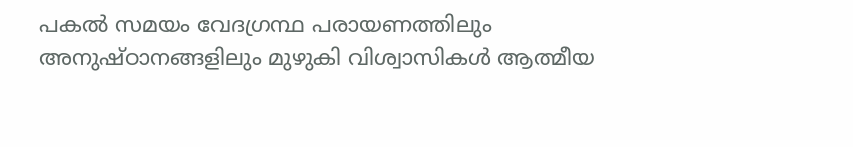പകൽ സമയം വേദഗ്രന്ഥ പരായണത്തിലും അനുഷ്ഠാനങ്ങളിലും മുഴുകി വിശ്വാസികൾ ആത്മീയ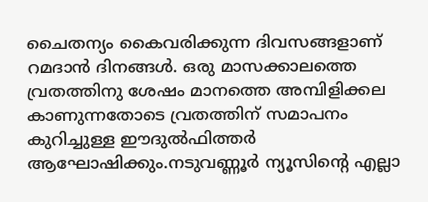ചൈതന്യം കൈവരിക്കുന്ന ദിവസങ്ങളാണ് റമദാൻ ദിനങ്ങൾ. ഒരു മാസക്കാലത്തെ വ്രതത്തിനു ശേഷം മാനത്തെ അമ്പിളിക്കല കാണുന്നതോടെ വ്രതത്തിന് സമാപനം കുറിച്ചുള്ള ഈദുൽഫിത്തർ ആഘോഷിക്കും.നടുവണ്ണൂർ ന്യൂസിന്റെ എല്ലാ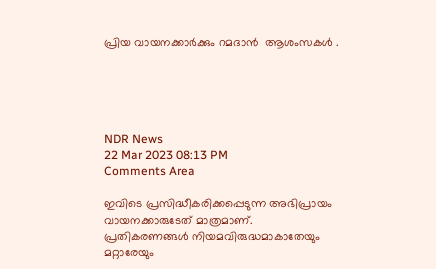പ്രിയ വായനക്കാർക്കും റമദാൻ  ആശംസകൾ .





NDR News
22 Mar 2023 08:13 PM
Comments Area

ഇവിടെ പ്രസിദ്ധീകരിക്കപ്പെടുന്ന അഭിപ്രായം വായനക്കാരുടേത് മാത്രമാണ്. പ്രതികരണങ്ങൾ നിയമവിരുദ്ധമാകാതേയും മറ്റാരേയും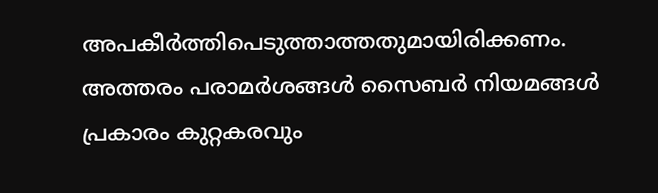അപകീർത്തിപെടുത്താത്തതുമായിരിക്കണം. അത്തരം പരാമർശങ്ങൾ സൈബർ നിയമങ്ങൾ പ്രകാരം കുറ്റകരവും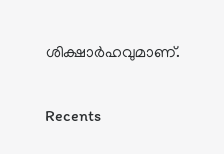ശിക്ഷാർഹവുമാണ്.

Recents